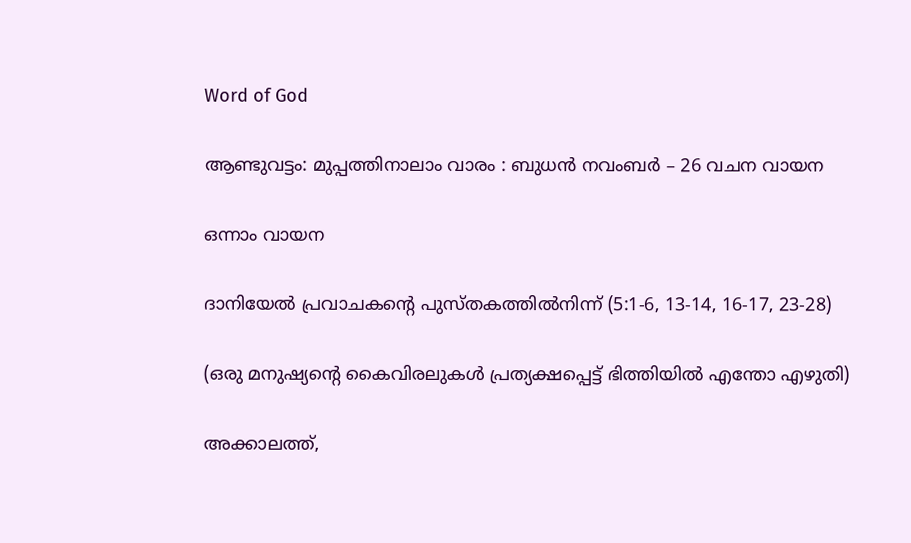Word of God

ആണ്ടുവട്ടം: മുപ്പത്തിനാലാം വാരം : ബുധൻ നവംബർ – 26 വചന വായന

ഒന്നാം വായന

ദാനിയേൽ പ്രവാചകൻ്റെ പുസ്‌തകത്തിൽനിന്ന് (5:1-6, 13-14, 16-17, 23-28)

(ഒരു മനുഷ്യൻ്റെ കൈവിരലുകൾ പ്രത്യക്ഷപ്പെട്ട് ഭിത്തിയിൽ എന്തോ എഴുതി)

അക്കാലത്ത്,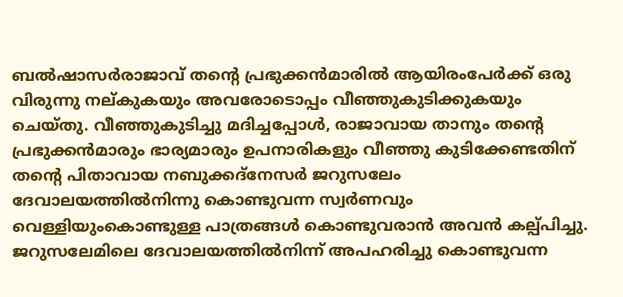ബൽഷാസർരാജാവ് തന്റെ പ്രഭുക്കൻമാരിൽ ആയിരംപേർക്ക് ഒരു വിരുന്നു നല്‌കുകയും അവരോടൊപ്പം വീഞ്ഞുകുടിക്കുകയും ചെയ്‌തു. വീഞ്ഞുകുടിച്ചു മദിച്ചപ്പോൾ, രാജാവായ താനും തന്റെ പ്രഭുക്കൻമാരും ഭാര്യമാരും ഉപനാരികളും വീഞ്ഞു കുടിക്കേണ്ടതിന് തന്റെ പിതാവായ നബുക്കദ്നേസർ ജറുസലേം ദേവാലയത്തിൽനിന്നു കൊണ്ടുവന്ന സ്വർണവും വെള്ളിയുംകൊണ്ടുള്ള പാത്രങ്ങൾ കൊണ്ടുവരാൻ അവൻ കല്പ്‌പിച്ചു. ജറുസലേമിലെ ദേവാലയത്തിൽനിന്ന് അപഹരിച്ചു കൊണ്ടുവന്ന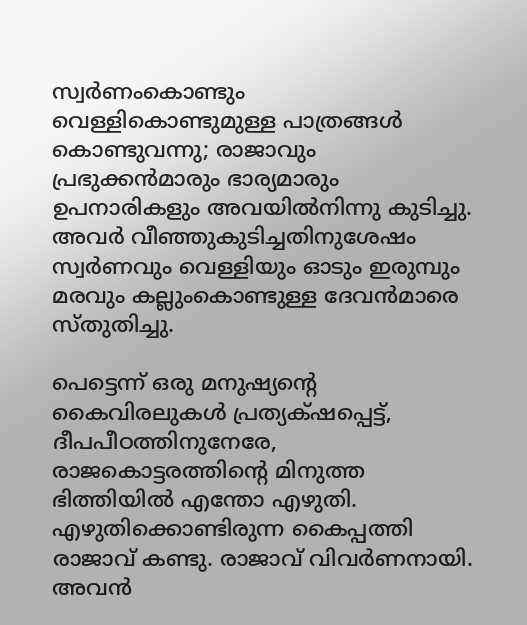സ്വർണംകൊണ്ടും വെള്ളികൊണ്ടുമുള്ള പാത്രങ്ങൾ കൊണ്ടുവന്നു; രാജാവും പ്രഭുക്കൻമാരും ഭാര്യമാരും ഉപനാരികളും അവയിൽനിന്നു കുടിച്ചു. അവർ വീഞ്ഞുകുടിച്ചതിനുശേഷം സ്വർണവും വെള്ളിയും ഓടും ഇരുമ്പും മരവും കല്ലുംകൊണ്ടുള്ള ദേവൻമാരെ സ്‌തുതിച്ചു.

പെട്ടെന്ന് ഒരു മനുഷ്യന്റെ കൈവിരലുകൾ പ്രത്യക്‌ഷപ്പെട്ട്, ദീപപീഠത്തിനുനേരേ, രാജകൊട്ടരത്തിന്റെ മിനുത്ത ഭിത്തിയിൽ എന്തോ എഴുതി. എഴുതിക്കൊണ്ടിരുന്ന കൈപ്പത്തി രാജാവ് കണ്ടു. രാജാവ് വിവർണനായി. അവൻ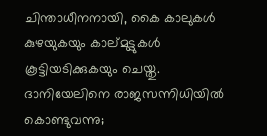ചിന്താധീനനായി, കൈ കാലുകൾ കുഴയുകയും കാല്‌മുട്ടുകൾ കൂട്ടിയടിക്കുകയും ചെയ്തു. ദാനിയേലിനെ രാജസന്നിധിയിൽ കൊണ്ടുവന്നു;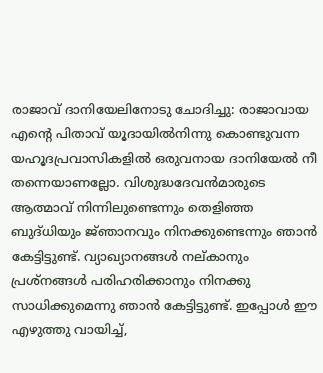രാജാവ് ദാനിയേലിനോടു ചോദിച്ചു: രാജാവായ എന്റെ പിതാവ് യൂദായിൽനിന്നു കൊണ്ടുവന്ന യഹൂദപ്രവാസികളിൽ ഒരുവനായ ദാനിയേൽ നീ തന്നെയാണല്ലോ. വിശുദ്ധദേവൻമാരുടെ ആത്മാവ് നിന്നിലുണ്ടെന്നും തെളിഞ്ഞ ബുദ്‌ധിയും ജ്‌ഞാനവും നിനക്കുണ്ടെന്നും ഞാൻ കേട്ടിട്ടുണ്ട്. വ്യാഖ്യാനങ്ങൾ നല്‌കാനും പ്രശ്‌നങ്ങൾ പരിഹരിക്കാനും നിനക്കു സാധിക്കുമെന്നു ഞാൻ കേട്ടിട്ടുണ്ട്. ഇപ്പോൾ ഈ എഴുത്തു വായിച്ച്,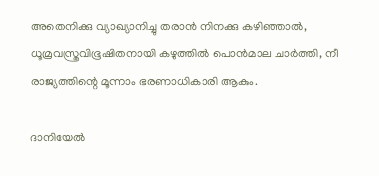അതെനിക്കു വ്യാഖ്യാനിച്ചു തരാൻ നിനക്കു കഴിഞ്ഞാൽ, ധൂമ്രവസ്ത്രവിഭൂഷിതനായി കഴുത്തിൽ പൊൻമാല ചാർത്തി, നീ രാജ്യത്തിന്റെ മൂന്നാം ഭരണാധികാരി ആകും.

ദാനിയേൽ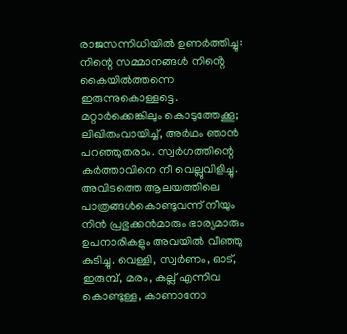രാജസന്നിധിയിൽ ഉണർത്തിച്ചു: നിന്റെ സമ്മാനങ്ങൾ നിൻ്റെ കൈയിൽത്തന്നെ ഇരുന്നുകൊള്ളട്ടെ. മറ്റാർക്കെങ്കിലും കൊടുത്തേക്കൂ; ലിഖിതംവായിച്ച്, അർഥം ഞാൻ പറഞ്ഞുതരാം. സ്വർഗത്തിന്റെ കർത്താവിനെ നീ വെല്ലുവിളിച്ചു. അവിടത്തെ ആലയത്തിലെ പാത്രങ്ങൾകൊണ്ടുവന്ന് നീയും നിൻ പ്രഭുക്കൻമാരും ഭാര്യമാരും ഉപനാരികളും അവയിൽ വീഞ്ഞു കുടിച്ചു. വെള്ളി, സ്വർണം, ഓട്, ഇരുമ്പ്, മരം, കല്ല് എന്നിവ കൊണ്ടുള്ള, കാണാനോ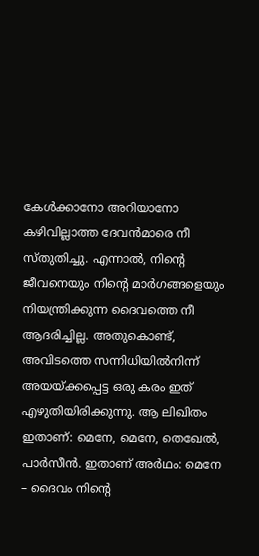കേൾക്കാനോ അറിയാനോ കഴിവില്ലാത്ത ദേവൻമാരെ നീ സ്തുതിച്ചു. എന്നാൽ, നിന്റെ ജീവനെയും നിന്റെ മാർഗങ്ങളെയും നിയന്ത്രിക്കുന്ന ദൈവത്തെ നീ ആദരിച്ചില്ല. അതുകൊണ്ട്, അവിടത്തെ സന്നിധിയിൽനിന്ന് അയയ്ക്കപ്പെട്ട ഒരു കരം ഇത് എഴുതിയിരിക്കുന്നു. ആ ലിഖിതം ഇതാണ്: മെനേ, മെനേ, തെഖേൽ, പാർസീൻ. ഇതാണ് അർഥം: മെനേ – ദൈവം നിൻ്റെ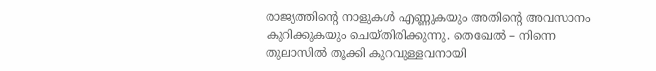രാജ്യത്തിൻ്റെ നാളുകൾ എണ്ണുകയും അതിന്റെ അവസാനം കുറിക്കുകയും ചെയ്‌തിരിക്കുന്നു. തെഖേൽ – നിന്നെ തുലാസിൽ തൂക്കി കുറവുള്ളവനായി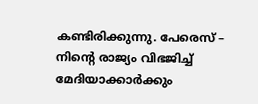കണ്ടിരിക്കുന്നു. പേരെസ് – നിൻ്റെ രാജ്യം വിഭജിച്ച് മേദിയാക്കാർക്കും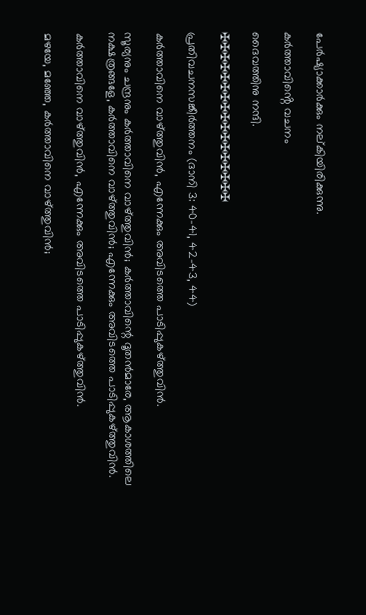പേർഷ്യാക്കാർക്കും നല്‌കിയിരിക്കുന്നു.

കർത്താവിൻ്റെ വചനം

ദൈവത്തിനു നന്ദി.

✠✠✠✠✠✠✠✠✠✠✠✠✠✠✠✠✠

പ്രതിവചനസങ്കീർത്തനം (ദാനി 3: 40–41, 42-43, 44)

കർത്താവിനെ വാഴ്ത്തുവിൻ, എന്നേക്കും അവിടത്തെ പാടിപ്പുകഴ്ത്തുവിൻ.

സൂര്യനും ചന്ദ്രനും കർത്താവിനെ വാഴ്ത്തുവിൻ; കർത്താവിന്റെ ദൂതൻമാരേ, ആകാശത്തിലെ നക്ഷത്രങ്ങളേ, കർത്താവിനെ വാഴ്ത്തുവിൻ; എന്നേക്കും അവിടത്തെ പാടിപ്പുകഴ്ത്തുവിൻ.

കർത്താവിനെ വാഴ്ത്തുവിൻ, എന്നേക്കും അവിടത്തെ പാടിപ്പുകഴ്ത്തുവിൻ.

മഴയേ, മഞ്ഞേ, കർത്താവിനെ വാഴ്ത്തുവിൻ;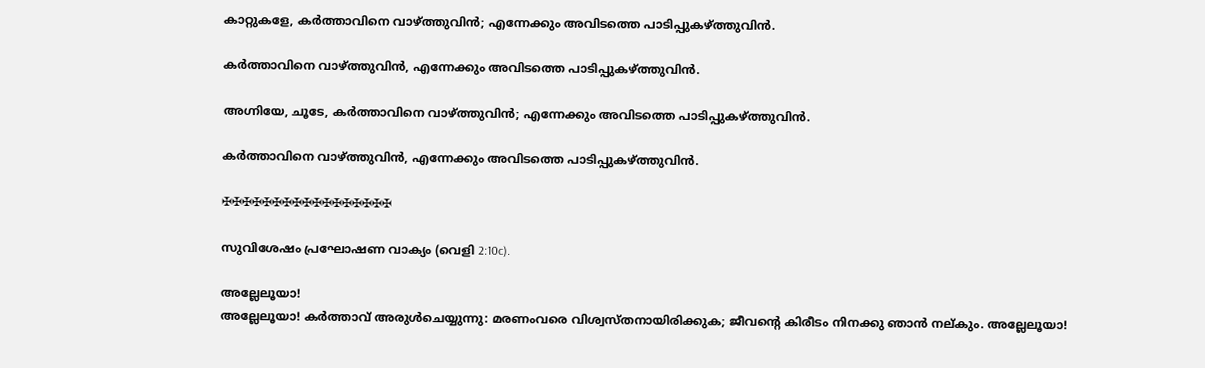കാറ്റുകളേ, കർത്താവിനെ വാഴ്ത്തുവിൻ; എന്നേക്കും അവിടത്തെ പാടിപ്പുകഴ്ത്തുവിൻ.

കർത്താവിനെ വാഴ്ത്തുവിൻ, എന്നേക്കും അവിടത്തെ പാടിപ്പുകഴ്ത്തുവിൻ.

അഗ്നിയേ, ചൂടേ, കർത്താവിനെ വാഴ്ത്തുവിൻ; എന്നേക്കും അവിടത്തെ പാടിപ്പുകഴ്ത്തുവിൻ.

കർത്താവിനെ വാഴ്ത്തുവിൻ, എന്നേക്കും അവിടത്തെ പാടിപ്പുകഴ്ത്തുവിൻ.

✠✠✠✠✠✠✠✠✠✠✠✠✠✠✠✠✠

സുവിശേഷം പ്രഘോഷണ വാക്യം (വെളി 2:10c).

അല്ലേലൂയാ!
അല്ലേലൂയാ! കർത്താവ് അരുൾചെയ്യുന്നു: മരണംവരെ വിശ്വസ്തനായിരിക്കുക; ജീവൻ്റെ കിരീടം നിനക്കു ഞാൻ നല്കും. അല്ലേലൂയാ!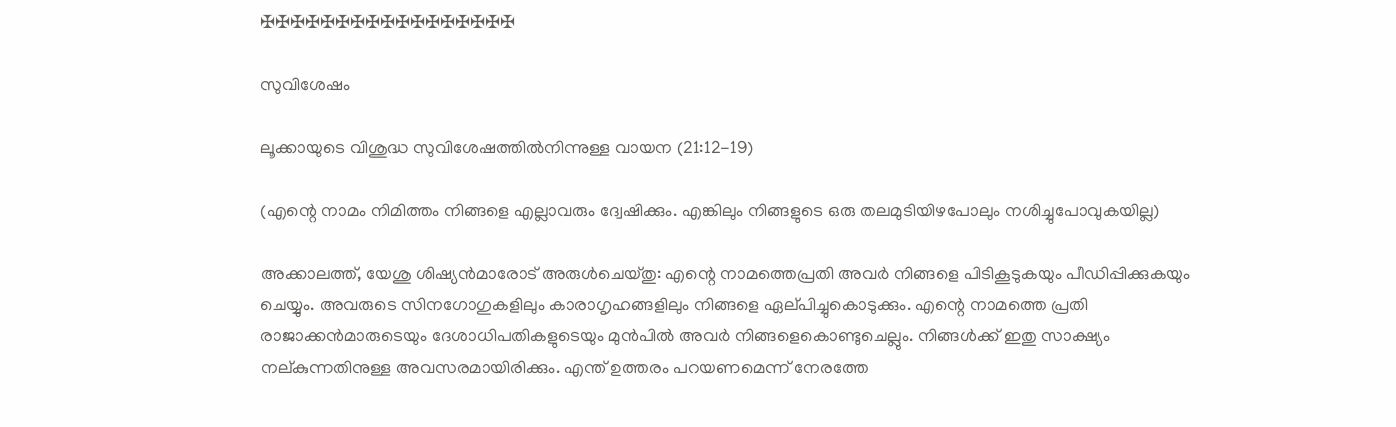✠✠✠✠✠✠✠✠✠✠✠✠✠✠✠✠✠

സുവിശേഷം

ലൂക്കായുടെ വിശുദ്ധ സുവിശേഷത്തിൽനിന്നുള്ള വായന (21:12-19)

(എന്റെ നാമം നിമിത്തം നിങ്ങളെ എല്ലാവരും ദ്വേഷിക്കും. എങ്കിലും നിങ്ങളുടെ ഒരു തലമുടിയിഴപോലും നശിച്ചുപോവുകയില്ല)

അക്കാലത്ത്, യേശു ശിഷ്യൻമാരോട് അരുൾചെയ്‌തു: എന്റെ നാമത്തെപ്രതി അവർ നിങ്ങളെ പിടികൂടുകയും പീഡിപ്പിക്കുകയും ചെയ്യും. അവരുടെ സിനഗോഗുകളിലും കാരാഗൃഹങ്ങളിലും നിങ്ങളെ ഏല്‌പിച്ചുകൊടുക്കും. എന്റെ നാമത്തെ പ്രതി രാജാക്കൻമാരുടെയും ദേശാധിപതികളുടെയും മുൻപിൽ അവർ നിങ്ങളെകൊണ്ടുചെല്ലും. നിങ്ങൾക്ക് ഇതു സാക്ഷ്യം നല്കുന്നതിനുള്ള അവസരമായിരിക്കും. എന്ത് ഉത്തരം പറയണമെന്ന് നേരത്തേ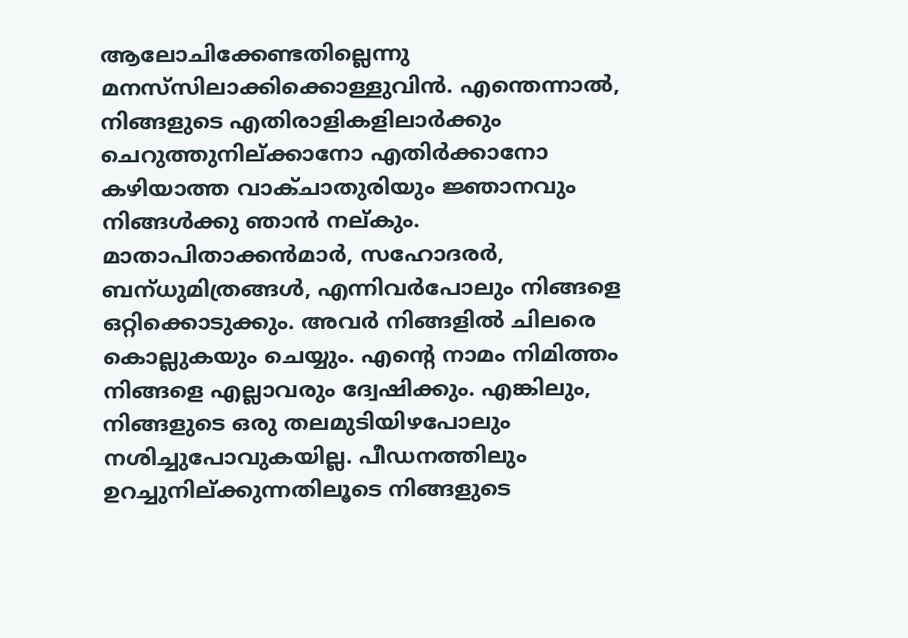ആലോചിക്കേണ്ടതില്ലെന്നു മനസ്‌സിലാക്കിക്കൊള്ളുവിൻ. എന്തെന്നാൽ, നിങ്ങളുടെ എതിരാളികളിലാർക്കും ചെറുത്തുനില്ക്കാനോ എതിർക്കാനോ കഴിയാത്ത വാക്ചാതുരിയും ജ്ഞാനവും നിങ്ങൾക്കു ഞാൻ നല്‌കും. മാതാപിതാക്കൻമാർ, സഹോദരർ, ബന്‌ധുമിത്രങ്ങൾ, എന്നിവർപോലും നിങ്ങളെ ഒറ്റിക്കൊടുക്കും. അവർ നിങ്ങളിൽ ചിലരെ കൊല്ലുകയും ചെയ്യും. എന്റെ നാമം നിമിത്തം നിങ്ങളെ എല്ലാവരും ദ്വേഷിക്കും. എങ്കിലും, നിങ്ങളുടെ ഒരു തലമുടിയിഴപോലും നശിച്ചുപോവുകയില്ല. പീഡനത്തിലും ഉറച്ചുനില്ക്കുന്നതിലൂടെ നിങ്ങളുടെ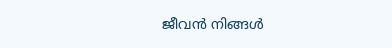ജീവൻ നിങ്ങൾ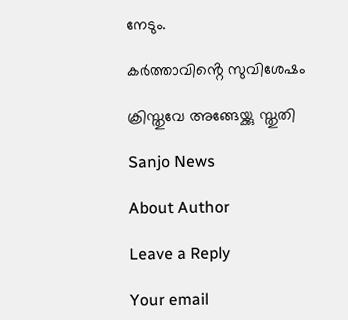നേടും.

കർത്താവിൻ്റെ സുവിശേഷം

ക്രിസ്തുവേ അങ്ങേയ്ക്കു സ്തുതി

Sanjo News

About Author

Leave a Reply

Your email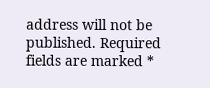address will not be published. Required fields are marked *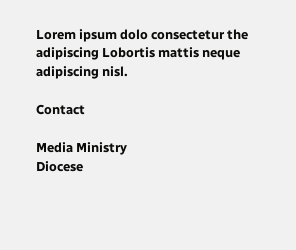Lorem ipsum dolo consectetur the adipiscing Lobortis mattis neque adipiscing nisl.

Contact

Media Ministry
Diocese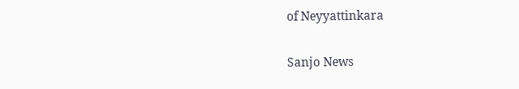of Neyyattinkara

Sanjo News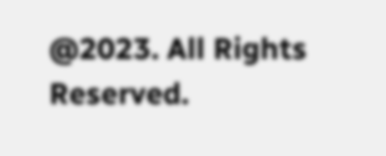@2023. All Rights Reserved.